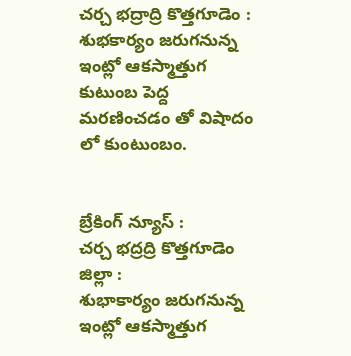చర్చ భద్రాద్రి కొత్తగూడెం : శుభకార్యం జరుగనున్న ఇంట్లో ఆకస్మాత్తుగ కుటుంబ పెద్ద మరణించడం తో విషాదం లో కుంటుంబం.


బ్రేకింగ్ న్యూస్ :
చర్చ భద్రద్రి కొత్తగూడెం జిల్లా :
శుభాకార్యం జరుగనున్న ఇంట్లో ఆకస్మాత్తుగ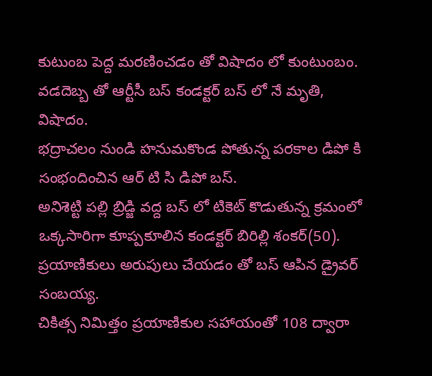కుటుంబ పెద్ద మరణించడం తో విషాదం లో కుంటుంబం.
వడదెబ్బ తో ఆర్టీసీ బస్ కండక్టర్ బస్ లో నే మృతి, విషాదం.
భద్రాచలం నుండి హనుమకొండ పోతున్న పరకాల డిపో కి సంభందించిన ఆర్ టి సి డిపో బస్.
అనిశెట్టి పల్లి బ్రిడ్జి వద్ద బస్ లో టికెట్ కొడుతున్న క్రమంలో ఒక్కసారిగా కూప్పకూలిన కండక్టర్ బిరిల్లి శంకర్(50).
ప్రయాణికులు అరుపులు చేయడం తో బస్ ఆపిన డ్రైవర్ సంబయ్య.
చికిత్స నిమిత్తం ప్రయాణికుల సహాయంతో 108 ద్వారా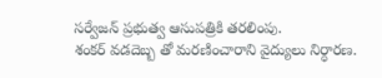సర్వేజన్ ప్రభుత్వ ఆసుపత్రికి తరలింపు.
శంకర్ వడదెబ్బ తో మరణించారాని వైద్యులు నిర్ధారణ.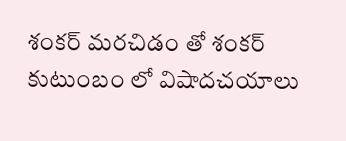శంకర్ మరచిడం తో శంకర్ కుటుంబం లో విషాదచయాలు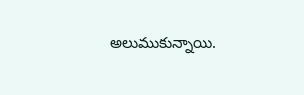అలుముకున్నాయి.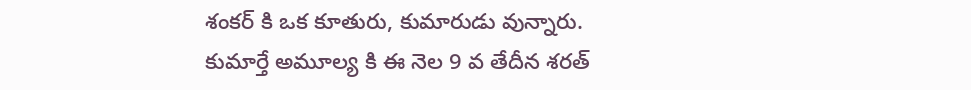శంకర్ కి ఒక కూతురు, కుమారుడు వున్నారు.
కుమార్తే అమూల్య కి ఈ నెల 9 వ తేదీన శరత్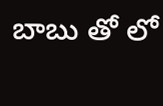బాబు తో లో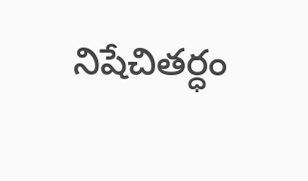నిషేచితర్ధం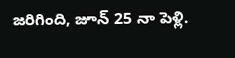జరిగింది, జూన్ 25 నా పెళ్లి.